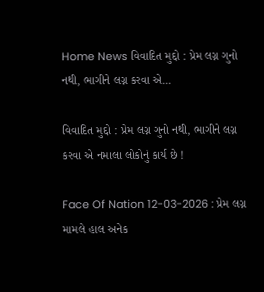Home News વિવાદિત મુદ્દો : પ્રેમ લગ્ન ગુનો નથી, ભાગીને લગ્ન કરવા એ...

વિવાદિત મુદ્દો : પ્રેમ લગ્ન ગુનો નથી, ભાગીને લગ્ન કરવા એ નમાલા લોકોનું કાર્ય છે !

Face Of Nation 12-03-2026 : પ્રેમ લગ્ન મામલે હાલ અનેક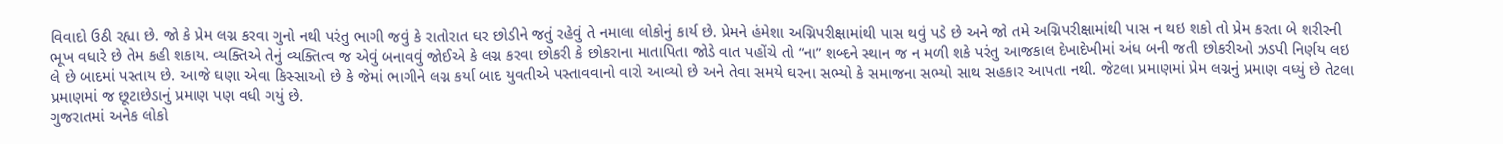વિવાદો ઉઠી રહ્યા છે. જો કે પ્રેમ લગ્ન કરવા ગુનો નથી પરંતુ ભાગી જવું કે રાતોરાત ઘર છોડીને જતું રહેવું તે નમાલા લોકોનું કાર્ય છે. પ્રેમને હંમેશા અગ્નિપરીક્ષામાંથી પાસ થવું પડે છે અને જો તમે અગ્નિપરીક્ષામાંથી પાસ ન થઇ શકો તો પ્રેમ કરતા બે શરીરની ભૂખ વધારે છે તેમ કહી શકાય. વ્યક્તિએ તેનું વ્યક્તિત્વ જ એવું બનાવવું જોઈએ કે લગ્ન કરવા છોકરી કે છોકરાના માતાપિતા જોડે વાત પહોંચે તો “ના” શબ્દને સ્થાન જ ન મળી શકે પરંતુ આજકાલ દેખાદેખીમાં અંધ બની જતી છોકરીઓ ઝડપી નિર્ણય લઇ લે છે બાદમાં પસ્તાય છે. આજે ઘણા એવા કિસ્સાઓ છે કે જેમાં ભાગીને લગ્ન કર્યા બાદ યુવતીએ પસ્તાવવાનો વારો આવ્યો છે અને તેવા સમયે ઘરના સભ્યો કે સમાજના સભ્યો સાથ સહકાર આપતા નથી. જેટલા પ્રમાણમાં પ્રેમ લગ્નનું પ્રમાણ વધ્યું છે તેટલા પ્રમાણમાં જ છૂટાછેડાનું પ્રમાણ પણ વધી ગયું છે.
ગુજરાતમાં અનેક લોકો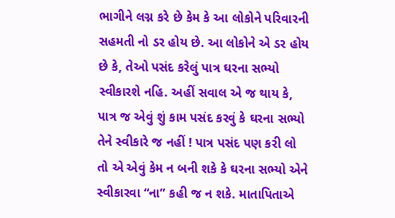ભાગીને લગ્ન કરે છે કેમ કે આ લોકોને પરિવારની સહમતી નો ડર હોય છે. આ લોકોને એ ડર હોય છે કે, તેઓ પસંદ કરેલું પાત્ર ઘરના સભ્યો સ્વીકારશે નહિ. અહીં સવાલ એ જ થાય કે, પાત્ર જ એવું શું કામ પસંદ કરવું કે ઘરના સભ્યો તેને સ્વીકારે જ નહીં ! પાત્ર પસંદ પણ કરી લો તો એ એવું કેમ ન બની શકે કે ઘરના સભ્યો એને સ્વીકારવા “ના” કહી જ ન શકે. માતાપિતાએ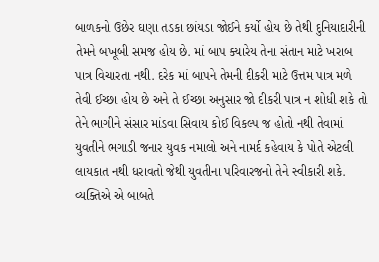બાળકનો ઉછેર ઘણા તડકા છાંયડા જોઈને કર્યો હોય છે તેથી દુનિયાદારીની તેમને બખૂબી સમજ હોય છે. માં બાપ ક્યારેય તેના સંતાન માટે ખરાબ પાત્ર વિચારતા નથી. દરેક માં બાપને તેમની દીકરી માટે ઉત્તમ પાત્ર મળે તેવી ઈચ્છા હોય છે અને તે ઈચ્છા અનુસાર જો દીકરી પાત્ર ન શોધી શકે તો તેને ભાગીને સંસાર માંડવા સિવાય કોઈ વિકલ્પ જ હોતો નથી તેવામાં યુવતીને ભગાડી જનાર યુવક નમાલો અને નામર્દ કહેવાય કે પોતે એટલી લાયકાત નથી ધરાવતો જેથી યુવતીના પરિવારજનો તેને સ્વીકારી શકે. વ્યક્તિએ એ બાબતે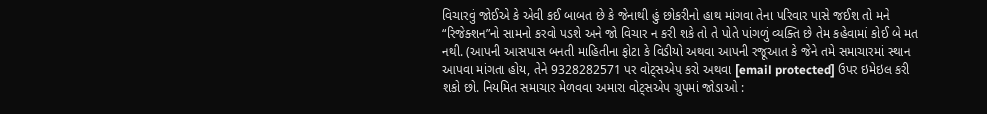વિચારવું જોઈએ કે એવી કઈ બાબત છે કે જેનાથી હું છોકરીનો હાથ માંગવા તેના પરિવાર પાસે જઈશ તો મને “રિજેક્શન”નો સામનો કરવો પડશે અને જો વિચાર ન કરી શકે તો તે પોતે પાંગળું વ્યક્તિ છે તેમ કહેવામાં કોઈ બે મત નથી. (આપની આસપાસ બનતી માહિતીના ફોટા કે વિડીયો અથવા આપની રજૂઆત કે જેને તમે સમાચારમાં સ્થાન આપવા માંગતા હોય, તેને 9328282571 પર વોટ્સએપ કરો અથવા [email protected] ઉપર ઇમેઇલ કરી શકો છો. નિયમિત સમાચાર મેળવવા અમારા વોટ્સએપ ગ્રુપમાં જોડાઓ :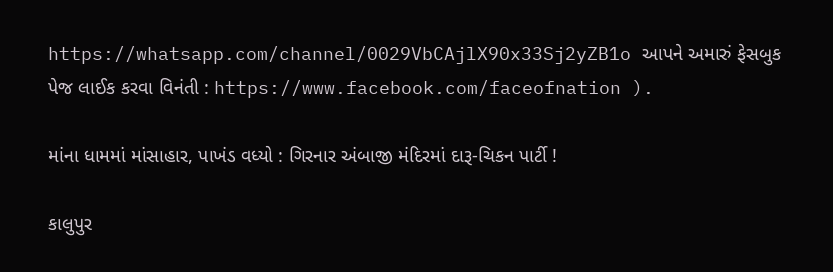https://whatsapp.com/channel/0029VbCAjlX90x33Sj2yZB1o આપને અમારું ફેસબુક પેજ લાઈક કરવા વિનંતી : https://www.facebook.com/faceofnation ).

માંના ધામમાં માંસાહાર, પાખંડ વધ્યો : ગિરનાર અંબાજી મંદિરમાં દારૂ-ચિકન પાર્ટી !

કાલુપુર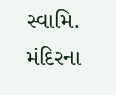સ્વામિ. મંદિરના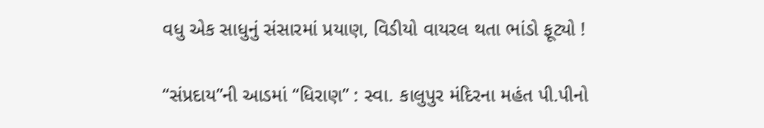વધુ એક સાધુનું સંસારમાં પ્રયાણ, વિડીયો વાયરલ થતા ભાંડો ફૂટ્યો !

“સંપ્રદાય”ની આડમાં “ધિરાણ” : સ્વા. કાલુપુર મંદિરના મહંત પી.પીનો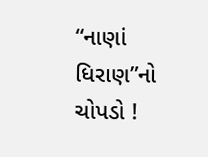“નાણાં ધિરાણ”નો ચોપડો !